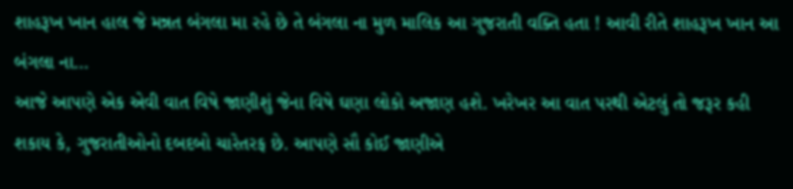શાહરૂખ ખાન હાલ જે મન્નત બંગલા મા રહે છે તે બંગલા ના મુળ માલિક આ ગુજરાતી વક્તિ હતા ! આવી રીતે શાહરૂખ ખાન આ બંગલા ના…
આજે આપણે એક એવી વાત વિષે જાણીશું જેના વિષે ઘણા લોકો અજાણ હશે. ખરેખર આ વાત પરથી એટલું તો જરૂર કહી શકાય કે, ગુજરાતીઓનો દબદબો ચારેતરફ છે. આપણે સૌ કોઈ જાણીએ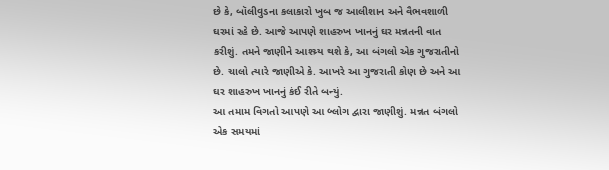છે કે, બૉલીવુડના કલાકારો ખુબ જ આલીશાન અને વૈભવશાળી ઘરમાં રહે છે. આજે આપણે શાહરુખ ખાનનું ઘર મન્નતની વાત કરીશું. તમને જાણીને આશ્ચ્ર્ય થશે કે, આ બંગલો એક ગુજરાતીનો છે. ચાલો ત્યારે જાણીએ કે. આખરે આ ગુજરાતી કોણ છે અને આ ઘર શાહરુખ ખાનનું કંઈ રીતે બન્યું.
આ તમામ વિગતો આપણે આ બ્લોગ દ્વારા જાણીશું. મન્નત બંગલો એક સમયમાં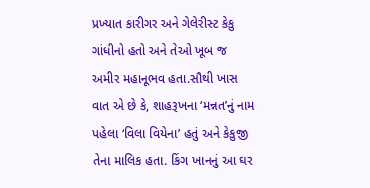પ્રખ્યાત કારીગર અને ગેલેરીસ્ટ કેકુ ગાંધીનો હતો અને તેઓ ખૂબ જ અમીર મહાનૂભવ હતા.સૌથી ખાસ વાત એ છે કે, શાહરૂખના ‘મન્નત’નું નામ પહેલા ‘વિલા વિયેના’ હતું અને કેકુજી તેના માલિક હતા. કિંગ ખાનનું આ ઘર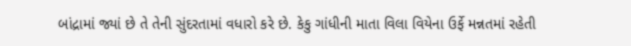બાંદ્રામાં જ્યાં છે તે તેની સુંદરતામાં વધારો કરે છે. કેકુ ગાંધીની માતા વિલા વિયેના ઉર્ફે મન્નતમાં રહેતી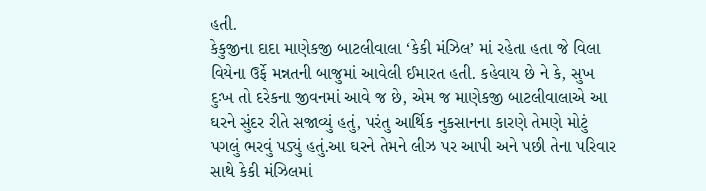હતી.
કેકુજીના દાદા માણેકજી બાટલીવાલા ‘કેકી મંઝિલ’ માં રહેતા હતા જે વિલા વિયેના ઉર્ફે મન્નતની બાજુમાં આવેલી ઈમારત હતી. કહેવાય છે ને કે, સુખ દુઃખ તો દરેકના જીવનમાં આવે જ છે, એમ જ માણેકજી બાટલીવાલાએ આ ઘરને સુંદર રીતે સજાવ્યું હતું, પરંતુ આર્થિક નુકસાનના કારણે તેમણે મોટું પગલું ભરવું પડ્યું હતું.આ ઘરને તેમને લીઝ પર આપી અને પછી તેના પરિવાર સાથે કેકી મંઝિલમાં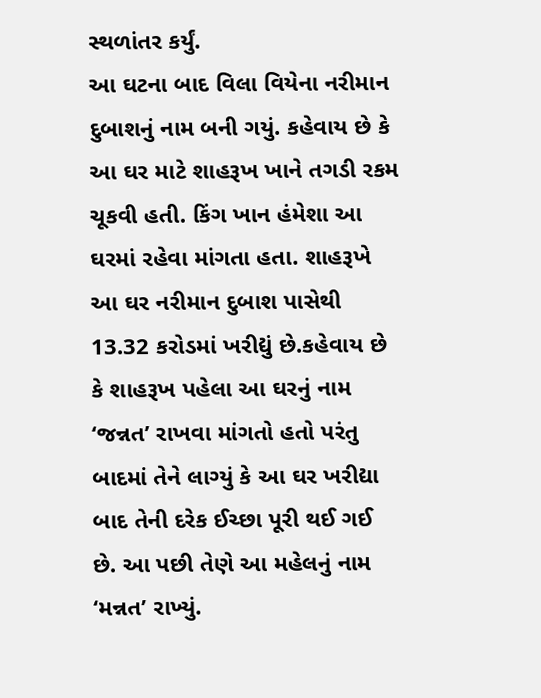સ્થળાંતર કર્યું.
આ ઘટના બાદ વિલા વિયેના નરીમાન દુબાશનું નામ બની ગયું. કહેવાય છે કે આ ઘર માટે શાહરૂખ ખાને તગડી રકમ ચૂકવી હતી. કિંગ ખાન હંમેશા આ ઘરમાં રહેવા માંગતા હતા. શાહરૂખે આ ઘર નરીમાન દુબાશ પાસેથી 13.32 કરોડમાં ખરીદ્યું છે.કહેવાય છે કે શાહરૂખ પહેલા આ ઘરનું નામ ‘જન્નત’ રાખવા માંગતો હતો પરંતુ બાદમાં તેને લાગ્યું કે આ ઘર ખરીદ્યા બાદ તેની દરેક ઈચ્છા પૂરી થઈ ગઈ છે. આ પછી તેણે આ મહેલનું નામ ‘મન્નત’ રાખ્યું.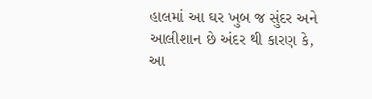હાલમાં આ ઘર ખુબ જ સુંદર અને આલીશાન છે અંદર થી કારણ કે, આ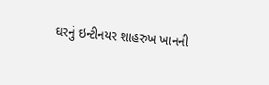ઘરનું ઇન્ટીનયર શાહરુખ ખાનની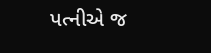પત્નીએ જ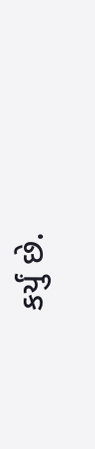કર્યું છે.